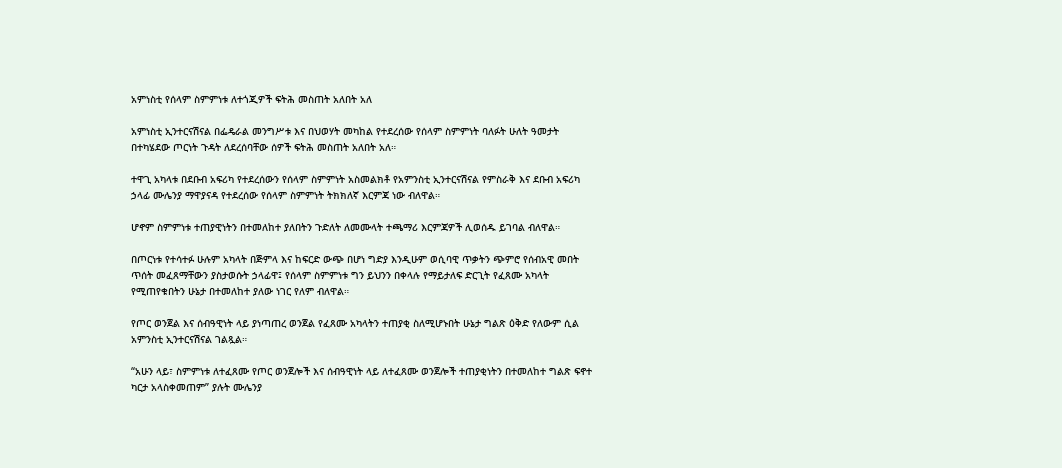አምነስቲ የሰላም ስምምነቱ ለተጎጂዎች ፍትሕ መስጠት አለበት አለ

አምነስቲ ኢንተርናሽናል በፌዴራል መንግሥቱ እና በህወሃት መካከል የተደረሰው የሰላም ስምምነት ባለፉት ሁለት ዓመታት በተካሄደው ጦርነት ጉዳት ለደረሰባቸው ሰዎች ፍትሕ መስጠት አለበት አለ።

ተዋጊ አካላቱ በደቡብ አፍሪካ የተደረሰውን የሰላም ስምምነት አስመልክቶ የአምንስቲ ኢንተርናሽናል የምስራቅ እና ደቡብ አፍሪካ ኃላፊ ሙሌንያ ማዋያናዳ የተደረሰው የሰላም ስምምነት ትክክለኛ እርምጃ ነው ብለዋል።

ሆኖም ስምምነቱ ተጠያዊነትን በተመለከተ ያለበትን ጉድለት ለመሙላት ተጫማሪ እርምጃዎች ሊወሰዱ ይገባል ብለዋል።

በጦርነቱ የተሳተፉ ሁሉም አካላት በጅምላ እና ከፍርድ ውጭ በሆነ ግድያ እንዲሁም ወሲባዊ ጥቃትን ጭምሮ የሰብአዊ መበት ጥሰት መፈጸማቸውን ያስታወሱት ኃላፊዋ፤ የሰላም ስምምነቱ ግን ይህንን በቀላሉ የማይታለፍ ድርጊት የፈጸሙ አካላት የሚጠየቁበትን ሁኔታ በተመለከተ ያለው ነገር የለም ብለዋል።

የጦር ወንጀል እና ሰብዓዊነት ላይ ያነጣጠረ ወንጀል የፈጸሙ አካላትን ተጠያቂ ስለሚሆኑበት ሁኔታ ግልጽ ዕቅድ የለውም ሲል አምንስቲ ኢንተርናሽናል ገልጿል።

“አሁን ላይ፣ ስምምነቱ ለተፈጸሙ የጦር ወንጀሎች እና ሰብዓዊነት ላይ ለተፈጸሙ ወንጀሎች ተጠያቂነትን በተመለከተ ግልጽ ፍኖተ ካርታ አላስቀመጠም” ያሉት ሙሌንያ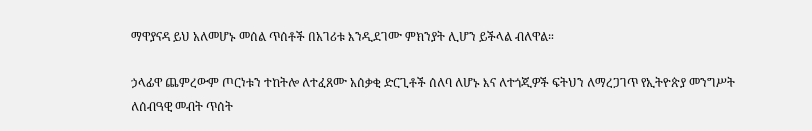ማዋያናዳ ይህ አለመሆኑ መሰል ጥሰቶች በአገሪቱ እንዲደገሙ ምክንያት ሊሆን ይችላል ብለዋል።

ኃላፊዋ ጨምረውም ጦርነቱን ተከትሎ ለተፈጸሙ አሰቃቂ ድርጊቶች ሰለባ ለሆኑ እና ለተጎጂዎች ፍትህን ለማረጋገጥ የኢትዮጵያ መንግሥት ለሰብዓዊ መብት ጥሰት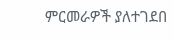ምርመራዎች ያለተገደበ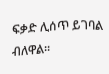ፍቃድ ሊሰጥ ይገባል ብለዋል።